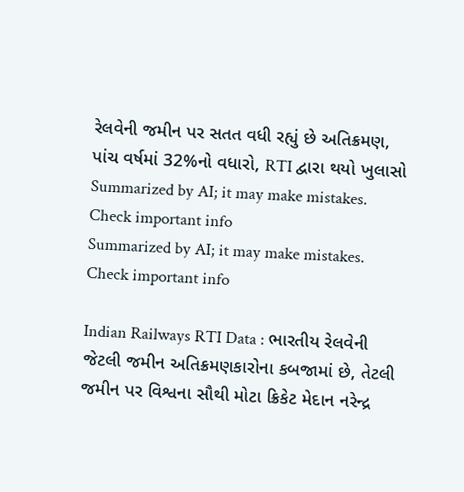રેલવેની જમીન પર સતત વધી રહ્યું છે અતિક્રમણ, પાંચ વર્ષમાં 32%નો વધારો, RTI દ્વારા થયો ખુલાસો
Summarized by AI; it may make mistakes. Check important info
Summarized by AI; it may make mistakes. Check important info

Indian Railways RTI Data : ભારતીય રેલવેની જેટલી જમીન અતિક્રમણકારોના કબજામાં છે, તેટલી જમીન પર વિશ્વના સૌથી મોટા ક્રિકેટ મેદાન નરેન્દ્ર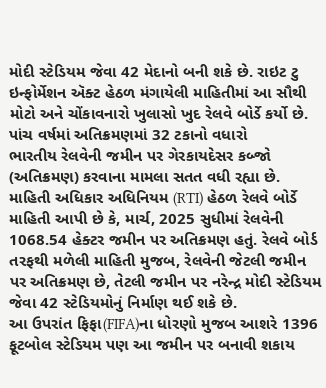મોદી સ્ટેડિયમ જેવા 42 મેદાનો બની શકે છે. રાઇટ ટુ ઇન્ફોર્મેશન ઍક્ટ હેઠળ મંગાયેલી માહિતીમાં આ સૌથી મોટો અને ચોંકાવનારો ખુલાસો ખુદ રેલવે બોર્ડે કર્યો છે.
પાંચ વર્ષમાં અતિક્રમણમાં 32 ટકાનો વધારો
ભારતીય રેલવેની જમીન પર ગેરકાયદેસર કબ્જો (અતિક્રમણ) કરવાના મામલા સતત વધી રહ્યા છે. માહિતી અધિકાર અધિનિયમ (RTI) હેઠળ રેલવે બોર્ડે માહિતી આપી છે કે, માર્ચ, 2025 સુધીમાં રેલવેની 1068.54 હેક્ટર જમીન પર અતિક્રમણ હતું. રેલવે બોર્ડ તરફથી મળેલી માહિતી મુજબ, રેલવેની જેટલી જમીન પર અતિક્રમણ છે, તેટલી જમીન પર નરેન્દ્ર મોદી સ્ટેડિયમ જેવા 42 સ્ટેડિયમોનું નિર્માણ થઈ શકે છે.
આ ઉપરાંત ફિફા(FIFA)ના ધોરણો મુજબ આશરે 1396 ફૂટબોલ સ્ટેડિયમ પણ આ જમીન પર બનાવી શકાય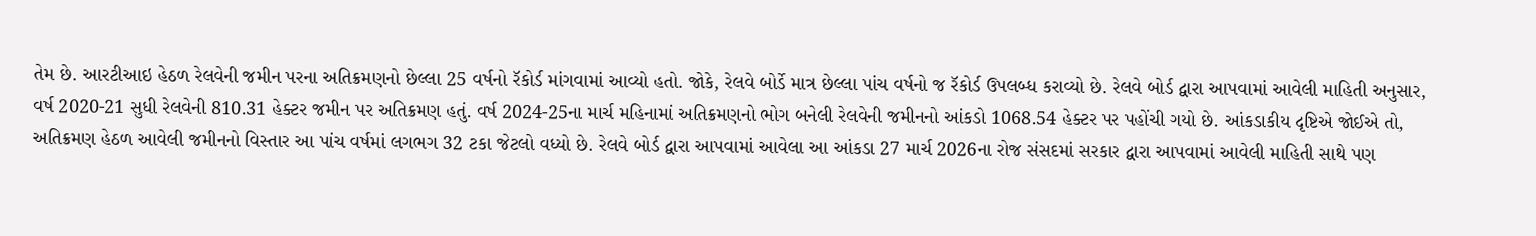તેમ છે. આરટીઆઇ હેઠળ રેલવેની જમીન પરના અતિક્રમણનો છેલ્લા 25 વર્ષનો રૅકોર્ડ માંગવામાં આવ્યો હતો. જોકે, રેલવે બોર્ડે માત્ર છેલ્લા પાંચ વર્ષનો જ રૅકોર્ડ ઉપલબ્ધ કરાવ્યો છે. રેલવે બોર્ડ દ્વારા આપવામાં આવેલી માહિતી અનુસાર, વર્ષ 2020-21 સુધી રેલવેની 810.31 હેક્ટર જમીન પર અતિક્રમણ હતું. વર્ષ 2024-25ના માર્ચ મહિનામાં અતિક્રમણનો ભોગ બનેલી રેલવેની જમીનનો આંકડો 1068.54 હેક્ટર પર પહોંચી ગયો છે. આંકડાકીય દૃષ્ટિએ જોઈએ તો, અતિક્રમણ હેઠળ આવેલી જમીનનો વિસ્તાર આ પાંચ વર્ષમાં લગભગ 32 ટકા જેટલો વધ્યો છે. રેલવે બોર્ડ દ્વારા આપવામાં આવેલા આ આંકડા 27 માર્ચ 2026ના રોજ સંસદમાં સરકાર દ્વારા આપવામાં આવેલી માહિતી સાથે પણ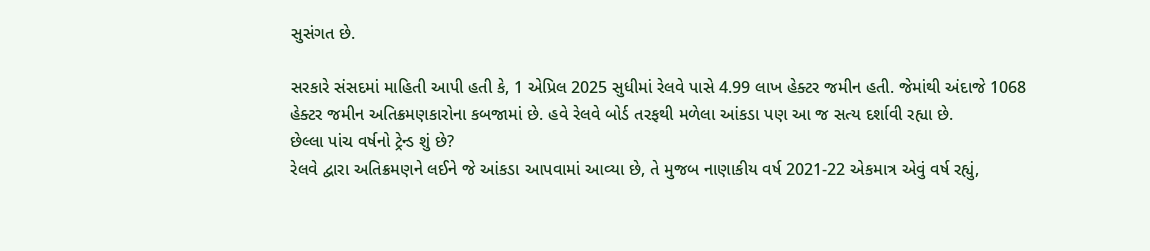સુસંગત છે.

સરકારે સંસદમાં માહિતી આપી હતી કે, 1 એપ્રિલ 2025 સુધીમાં રેલવે પાસે 4.99 લાખ હેક્ટર જમીન હતી. જેમાંથી અંદાજે 1068 હેક્ટર જમીન અતિક્રમણકારોના કબજામાં છે. હવે રેલવે બોર્ડ તરફથી મળેલા આંકડા પણ આ જ સત્ય દર્શાવી રહ્યા છે.
છેલ્લા પાંચ વર્ષનો ટ્રેન્ડ શું છે?
રેલવે દ્વારા અતિક્રમણને લઈને જે આંકડા આપવામાં આવ્યા છે, તે મુજબ નાણાકીય વર્ષ 2021-22 એકમાત્ર એવું વર્ષ રહ્યું,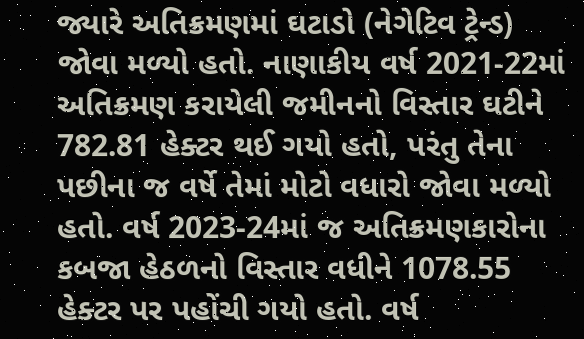જ્યારે અતિક્રમણમાં ઘટાડો (નેગેટિવ ટ્રેન્ડ) જોવા મળ્યો હતો. નાણાકીય વર્ષ 2021-22માં અતિક્રમણ કરાયેલી જમીનનો વિસ્તાર ઘટીને 782.81 હેક્ટર થઈ ગયો હતો, પરંતુ તેના પછીના જ વર્ષે તેમાં મોટો વધારો જોવા મળ્યો હતો. વર્ષ 2023-24માં જ અતિક્રમણકારોના કબજા હેઠળનો વિસ્તાર વધીને 1078.55 હેક્ટર પર પહોંચી ગયો હતો. વર્ષ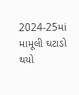2024-25માં મામૂલી ઘટાડો થયો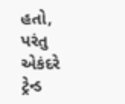હતો, પરંતુ એકંદરે ટ્રેન્ડ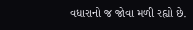વધારાનો જ જોવા મળી રહ્યો છે.